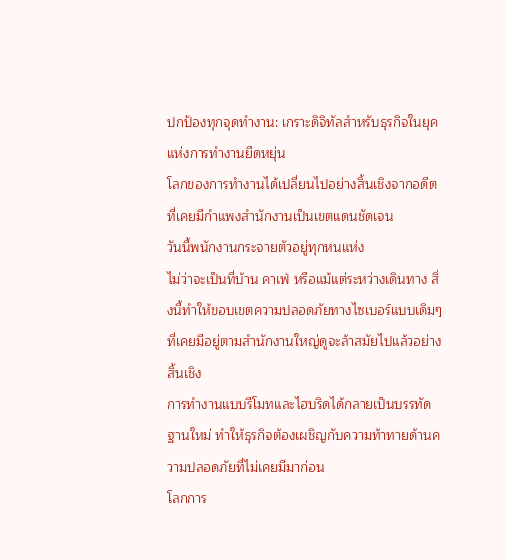ปกป้องทุกจุดทำงาน: เกราะดิจิทัลสำหรับธุรกิจในยุคแห่งการทำงานยืดหยุ่น
โลกของการทำงานได้เปลี่ยนไปอย่างสิ้นเชิงจากอดีตที่เคยมีกำแพงสำนักงานเป็นเขตแดนชัดเจน
วันนี้พนักงานกระจายตัวอยู่ทุกหนแห่ง
ไม่ว่าจะเป็นที่บ้าน คาเฟ่ หรือแม้แต่ระหว่างเดินทาง สิ่งนี้ทำให้ขอบเขตความปลอดภัยทางไซเบอร์แบบเดิมๆ ที่เคยมีอยู่ตามสำนักงานใหญ่ดูจะล้าสมัยไปแล้วอย่างสิ้นเชิง
การทำงานแบบรีโมทและไฮบริดได้กลายเป็นบรรทัดฐานใหม่ ทำให้ธุรกิจต้องเผชิญกับความท้าทายด้านความปลอดภัยที่ไม่เคยมีมาก่อน
โลกการ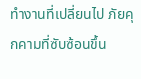ทำงานที่เปลี่ยนไป ภัยคุกคามที่ซับซ้อนขึ้น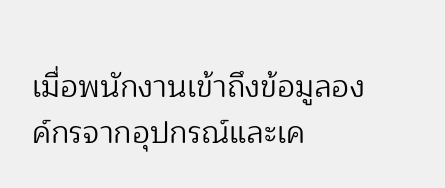เมื่อพนักงานเข้าถึงข้อมูลองค์กรจากอุปกรณ์และเค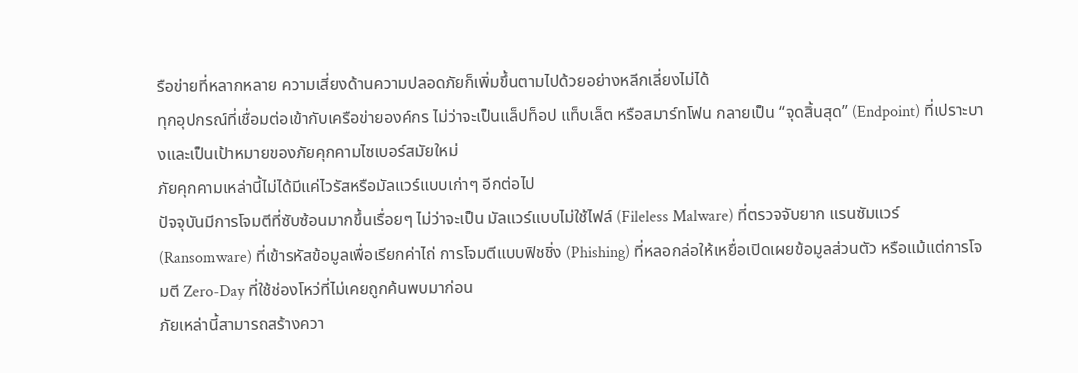รือข่ายที่หลากหลาย ความเสี่ยงด้านความปลอดภัยก็เพิ่มขึ้นตามไปด้วยอย่างหลีกเลี่ยงไม่ได้
ทุกอุปกรณ์ที่เชื่อมต่อเข้ากับเครือข่ายองค์กร ไม่ว่าจะเป็นแล็ปท็อป แท็บเล็ต หรือสมาร์ทโฟน กลายเป็น “จุดสิ้นสุด” (Endpoint) ที่เปราะบางและเป็นเป้าหมายของภัยคุกคามไซเบอร์สมัยใหม่
ภัยคุกคามเหล่านี้ไม่ได้มีแค่ไวรัสหรือมัลแวร์แบบเก่าๆ อีกต่อไป
ปัจจุบันมีการโจมตีที่ซับซ้อนมากขึ้นเรื่อยๆ ไม่ว่าจะเป็น มัลแวร์แบบไม่ใช้ไฟล์ (Fileless Malware) ที่ตรวจจับยาก แรนซัมแวร์ (Ransomware) ที่เข้ารหัสข้อมูลเพื่อเรียกค่าไถ่ การโจมตีแบบฟิชชิ่ง (Phishing) ที่หลอกล่อให้เหยื่อเปิดเผยข้อมูลส่วนตัว หรือแม้แต่การโจมตี Zero-Day ที่ใช้ช่องโหว่ที่ไม่เคยถูกค้นพบมาก่อน
ภัยเหล่านี้สามารถสร้างควา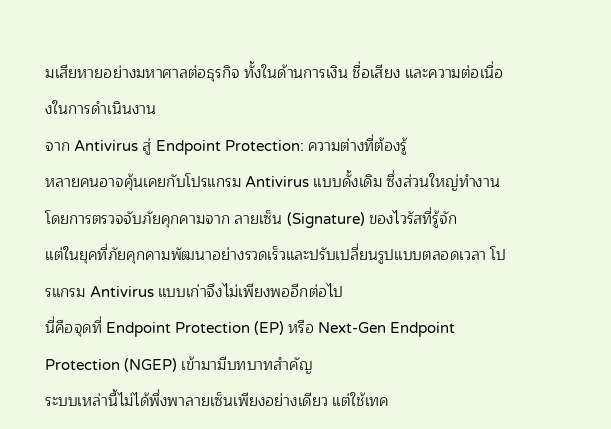มเสียหายอย่างมหาศาลต่อธุรกิจ ทั้งในด้านการเงิน ชื่อเสียง และความต่อเนื่องในการดำเนินงาน
จาก Antivirus สู่ Endpoint Protection: ความต่างที่ต้องรู้
หลายคนอาจคุ้นเคยกับโปรแกรม Antivirus แบบดั้งเดิม ซึ่งส่วนใหญ่ทำงานโดยการตรวจจับภัยคุกคามจาก ลายเซ็น (Signature) ของไวรัสที่รู้จัก
แต่ในยุคที่ภัยคุกคามพัฒนาอย่างรวดเร็วและปรับเปลี่ยนรูปแบบตลอดเวลา โปรแกรม Antivirus แบบเก่าจึงไม่เพียงพออีกต่อไป
นี่คือจุดที่ Endpoint Protection (EP) หรือ Next-Gen Endpoint Protection (NGEP) เข้ามามีบทบาทสำคัญ
ระบบเหล่านี้ไม่ได้พึ่งพาลายเซ็นเพียงอย่างเดียว แต่ใช้เทค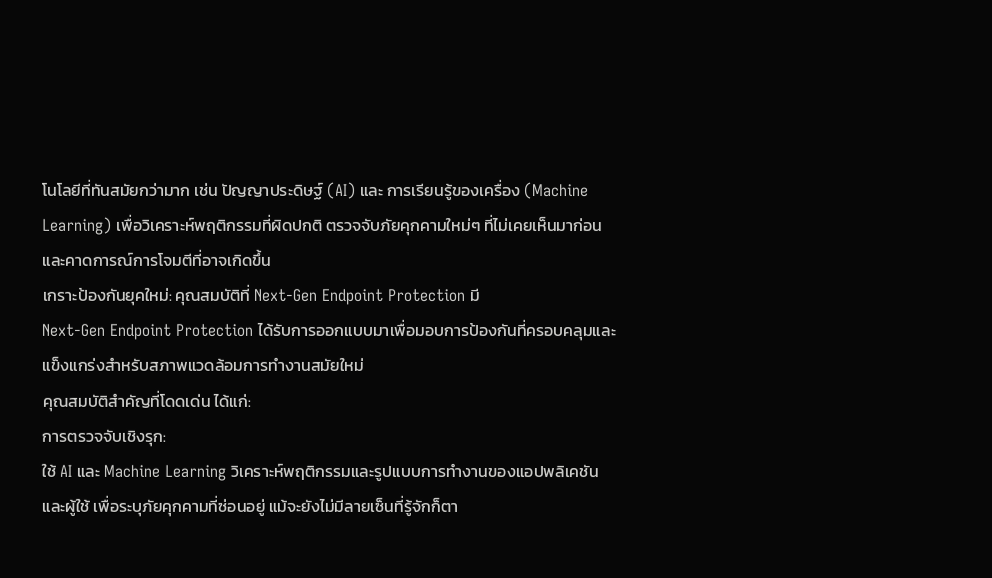โนโลยีที่ทันสมัยกว่ามาก เช่น ปัญญาประดิษฐ์ (AI) และ การเรียนรู้ของเครื่อง (Machine Learning) เพื่อวิเคราะห์พฤติกรรมที่ผิดปกติ ตรวจจับภัยคุกคามใหม่ๆ ที่ไม่เคยเห็นมาก่อน และคาดการณ์การโจมตีที่อาจเกิดขึ้น
เกราะป้องกันยุคใหม่: คุณสมบัติที่ Next-Gen Endpoint Protection มี
Next-Gen Endpoint Protection ได้รับการออกแบบมาเพื่อมอบการป้องกันที่ครอบคลุมและแข็งแกร่งสำหรับสภาพแวดล้อมการทำงานสมัยใหม่
คุณสมบัติสำคัญที่โดดเด่น ได้แก่:
การตรวจจับเชิงรุก:
ใช้ AI และ Machine Learning วิเคราะห์พฤติกรรมและรูปแบบการทำงานของแอปพลิเคชันและผู้ใช้ เพื่อระบุภัยคุกคามที่ซ่อนอยู่ แม้จะยังไม่มีลายเซ็นที่รู้จักก็ตา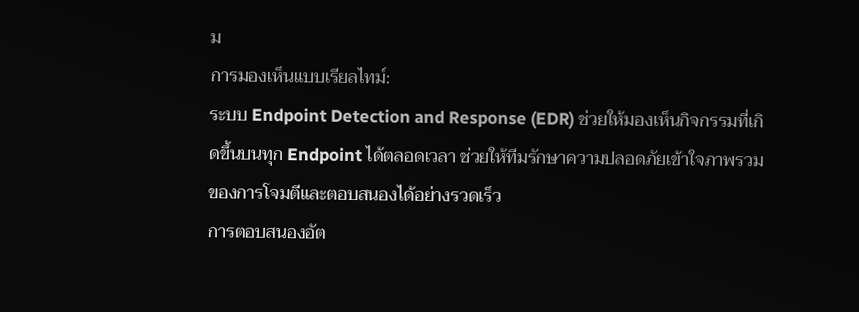ม
การมองเห็นแบบเรียลไทม์:
ระบบ Endpoint Detection and Response (EDR) ช่วยให้มองเห็นกิจกรรมที่เกิดขึ้นบนทุก Endpoint ได้ตลอดเวลา ช่วยให้ทีมรักษาความปลอดภัยเข้าใจภาพรวมของการโจมตีและตอบสนองได้อย่างรวดเร็ว
การตอบสนองอัต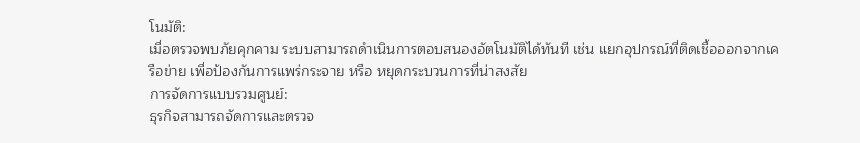โนมัติ:
เมื่อตรวจพบภัยคุกคาม ระบบสามารถดำเนินการตอบสนองอัตโนมัติได้ทันที เช่น แยกอุปกรณ์ที่ติดเชื้อออกจากเครือข่าย เพื่อป้องกันการแพร่กระจาย หรือ หยุดกระบวนการที่น่าสงสัย
การจัดการแบบรวมศูนย์:
ธุรกิจสามารถจัดการและตรวจ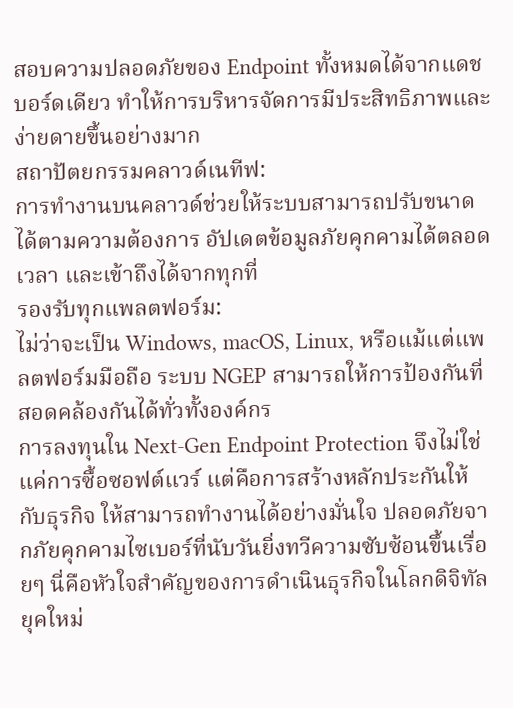สอบความปลอดภัยของ Endpoint ทั้งหมดได้จากแดชบอร์ดเดียว ทำให้การบริหารจัดการมีประสิทธิภาพและง่ายดายขึ้นอย่างมาก
สถาปัตยกรรมคลาวด์เนทีฟ:
การทำงานบนคลาวด์ช่วยให้ระบบสามารถปรับขนาดได้ตามความต้องการ อัปเดตข้อมูลภัยคุกคามได้ตลอดเวลา และเข้าถึงได้จากทุกที่
รองรับทุกแพลตฟอร์ม:
ไม่ว่าจะเป็น Windows, macOS, Linux, หรือแม้แต่แพลตฟอร์มมือถือ ระบบ NGEP สามารถให้การป้องกันที่สอดคล้องกันได้ทั่วทั้งองค์กร
การลงทุนใน Next-Gen Endpoint Protection จึงไม่ใช่แค่การซื้อซอฟต์แวร์ แต่คือการสร้างหลักประกันให้กับธุรกิจ ให้สามารถทำงานได้อย่างมั่นใจ ปลอดภัยจากภัยคุกคามไซเบอร์ที่นับวันยิ่งทวีความซับซ้อนขึ้นเรื่อยๆ นี่คือหัวใจสำคัญของการดำเนินธุรกิจในโลกดิจิทัลยุคใหม่